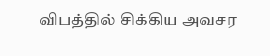விபத்தில் சிக்கிய அவசர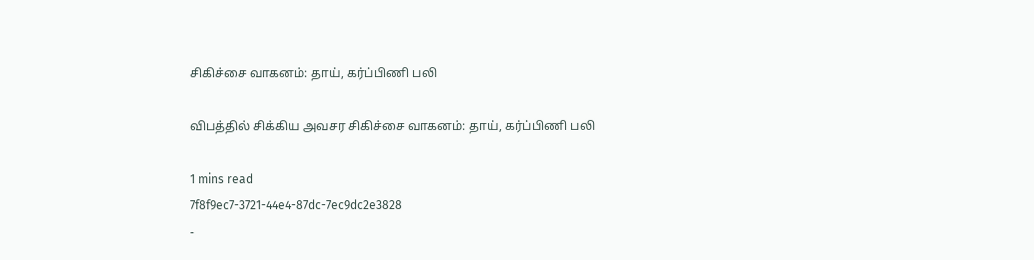சிகிச்சை வாகனம்: தாய், கர்ப்பிணி பலி

விபத்தில் சிக்கிய அவசர சிகிச்சை வாகனம்: தாய், கர்ப்பிணி பலி

1 mins read
7f8f9ec7-3721-44e4-87dc-7ec9dc2e3828
-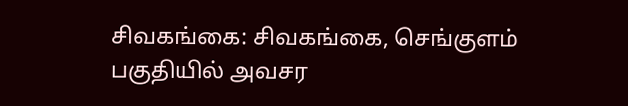சிவகங்கை: சிவகங்கை, செங்குளம் பகுதியில் அவசர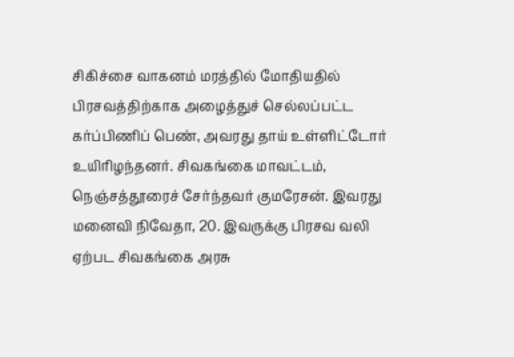சிகிச்சை வாகனம் மரத்தில் மோதியதில் பிரசவத்திற்காக அழைத்துச் செல்லப்பட்ட கர்ப்பிணிப் பெண், அவரது தாய் உள்ளிட்டோர் உயிரிழந்தனர். சிவகங்கை மாவட்டம், நெஞ்சத்தூரைச் சேர்ந்தவர் குமரேசன். இவரது மனைவி நிவேதா, 20. இவருக்கு பிரசவ வலி ஏற்பட சிவகங்கை அரசு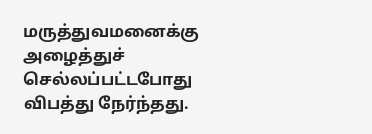மருத்துவமனைக்கு அழைத்துச் செல்லப்பட்டபோது விபத்து நேர்ந்தது.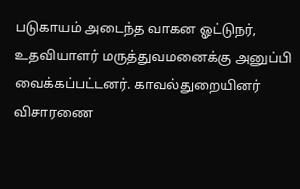படுகாயம் அடைந்த வாகன ஓட்டுநர், உதவியாளர் மருத்துவமனைக்கு அனுப்பி வைக்கப்பட்டனர். காவல்துறையினர் விசாரணை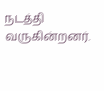நடத்தி வருகின்றனர்.